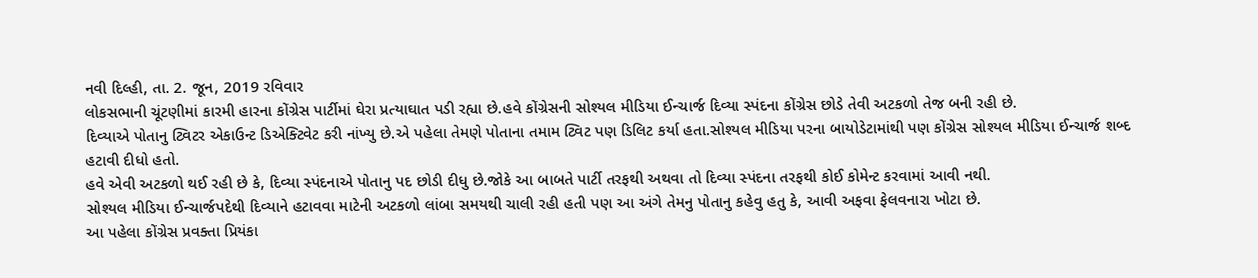નવી દિલ્હી, તા. 2. જૂન, 2019 રવિવાર
લોકસભાની ચૂંટણીમાં કારમી હારના કોંગ્રેસ પાર્ટીમાં ઘેરા પ્રત્યાઘાત પડી રહ્યા છે.હવે કોંગ્રેસની સોશ્યલ મીડિયા ઈન્ચાર્જ દિવ્યા સ્પંદના કોંગ્રેસ છોડે તેવી અટકળો તેજ બની રહી છે.
દિવ્યાએ પોતાનુ ટ્વિટર એકાઉન્ટ ડિએક્ટિવેટ કરી નાંખ્યુ છે.એ પહેલા તેમણે પોતાના તમામ ટ્વિટ પણ ડિલિટ કર્યા હતા.સોશ્યલ મીડિયા પરના બાયોડેટામાંથી પણ કોંગ્રેસ સોશ્યલ મીડિયા ઈન્ચાર્જ શબ્દ હટાવી દીધો હતો.
હવે એવી અટકળો થઈ રહી છે કે, દિવ્યા સ્પંદનાએ પોતાનુ પદ છોડી દીધુ છે.જોકે આ બાબતે પાર્ટી તરફથી અથવા તો દિવ્યા સ્પંદના તરફથી કોઈ કોમેન્ટ કરવામાં આવી નથી.
સોશ્યલ મીડિયા ઈન્ચાર્જપદેથી દિવ્યાને હટાવવા માટેની અટકળો લાંબા સમયથી ચાલી રહી હતી પણ આ અંગે તેમનુ પોતાનુ કહેવુ હતુ કે, આવી અફવા ફેલવનારા ખોટા છે.
આ પહેલા કોંગ્રેસ પ્રવક્તા પ્રિયંકા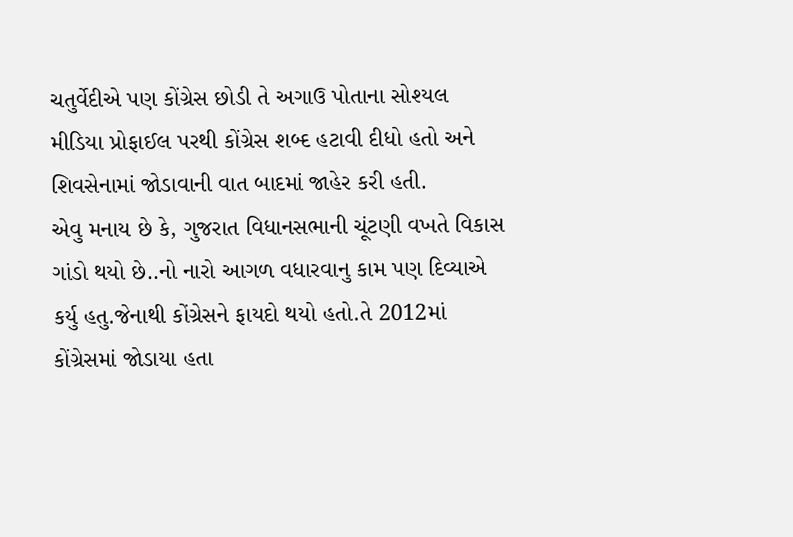ચતુર્વેદીએ પણ કોંગ્રેસ છોડી તે અગાઉ પોતાના સોશ્યલ મીડિયા પ્રોફાઈલ પરથી કોંગ્રેસ શબ્દ હટાવી દીધો હતો અને શિવસેનામાં જોડાવાની વાત બાદમાં જાહેર કરી હતી.
એવુ મનાય છે કે, ગુજરાત વિધાનસભાની ચૂંટણી વખતે વિકાસ ગાંડો થયો છે..નો નારો આગળ વધારવાનુ કામ પણ દિવ્યાએ કર્યુ હતુ.જેનાથી કોંગ્રેસને ફાયદો થયો હતો.તે 2012માં કોંગ્રેસમાં જોડાયા હતા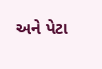અને પેટા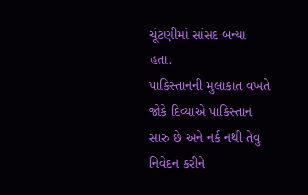ચૂંટણીમાં સાંસદ બન્યા હતા.
પાકિસ્તાનની મુલાકાત વખતે જોકે દિવ્યાએ પાકિસ્તાન સારુ છે અને નર્ક નથી તેવુ નિવેદન કરીને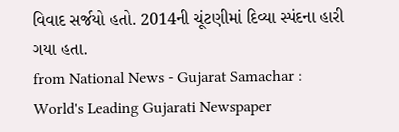વિવાદ સર્જયો હતો. 2014ની ચૂંટણીમાં દિવ્યા સ્પંદના હારી ગયા હતા.
from National News - Gujarat Samachar : World's Leading Gujarati Newspaper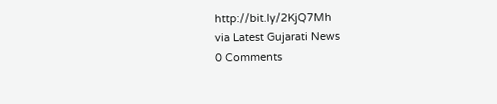http://bit.ly/2KjQ7Mh
via Latest Gujarati News
0 Comments